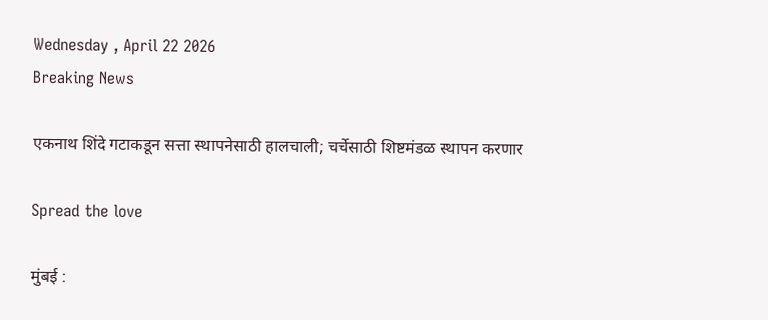Wednesday , April 22 2026
Breaking News

एकनाथ शिंदे गटाकडून सत्ता स्थापनेसाठी हालचाली; चर्चेसाठी शिष्टमंडळ स्थापन करणार

Spread the love

मुंबई :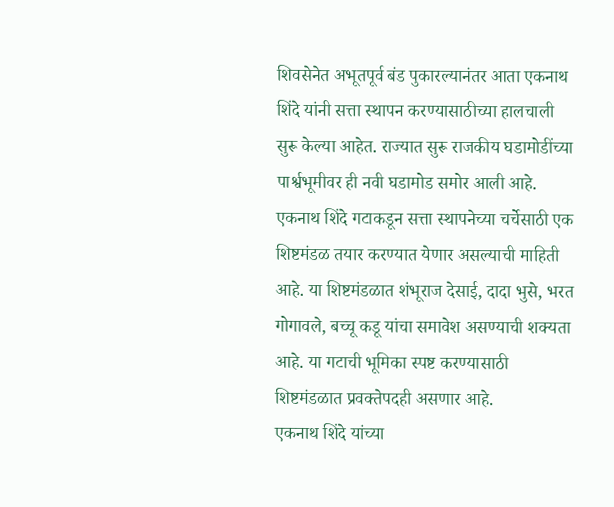शिवसेनेत अभूतपूर्व बंड पुकारल्यानंतर आता एकनाथ शिंदे यांनी सत्ता स्थापन करण्यासाठीच्या हालचाली सुरू केल्या आहेत. राज्यात सुरू राजकीय घडामोडींच्या पार्श्वभूमीवर ही नवी घडामोड समोर आली आहे. एकनाथ शिंदे गटाकडून सत्ता स्थापनेच्या चर्चेसाठी एक शिष्टमंडळ तयार करण्यात येणार असल्याची माहिती आहे. या शिष्टमंडळात शंभूराज देसाई, दादा भुसे, भरत गोगावले, बच्चू कडू यांचा समावेश असण्याची शक्यता आहे. या गटाची भूमिका स्पष्ट करण्यासाठी शिष्टमंडळात प्रवक्तेपदही असणार आहे.
एकनाथ शिंदे यांच्या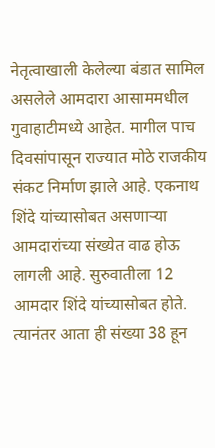नेतृत्वाखाली केलेल्या बंडात सामिल असलेले आमदारा आसाममधील गुवाहाटीमध्ये आहेत. मागील पाच दिवसांपासून राज्यात मोठे राजकीय संकट निर्माण झाले आहे. एकनाथ शिंदे यांच्यासोबत असणाऱ्या आमदारांच्या संख्येत वाढ होऊ लागली आहे. सुरुवातीला 12 आमदार शिंदे यांच्यासोबत होते. त्यानंतर आता ही संख्या 38 हून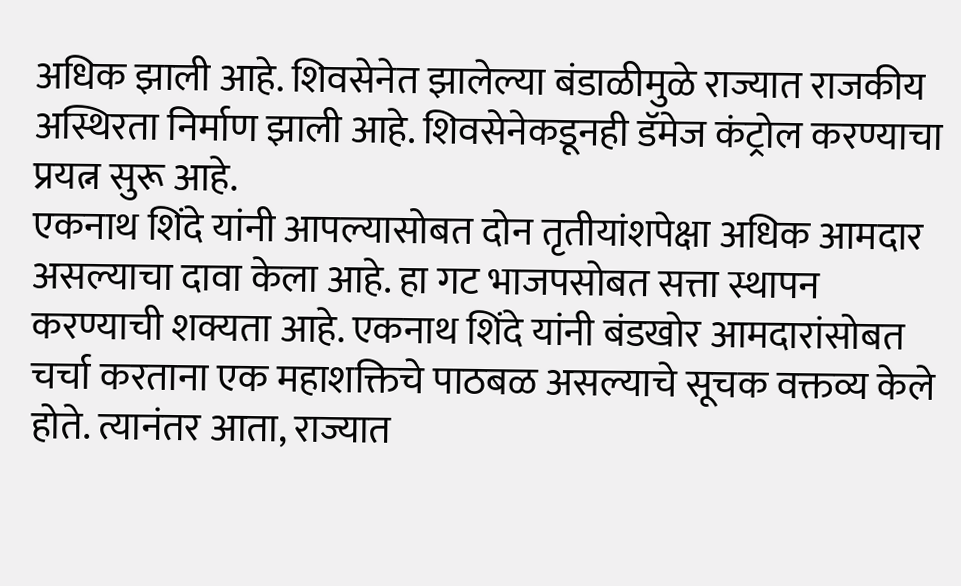अधिक झाली आहे. शिवसेनेत झालेल्या बंडाळीमुळे राज्यात राजकीय अस्थिरता निर्माण झाली आहे. शिवसेनेकडूनही डॅमेज कंट्रोल करण्याचा प्रयत्न सुरू आहे.
एकनाथ शिंदे यांनी आपल्यासोबत दोन तृतीयांशपेक्षा अधिक आमदार असल्याचा दावा केला आहे. हा गट भाजपसोबत सत्ता स्थापन करण्याची शक्यता आहे. एकनाथ शिंदे यांनी बंडखोर आमदारांसोबत चर्चा करताना एक महाशक्तिचे पाठबळ असल्याचे सूचक वक्तव्य केले होते. त्यानंतर आता, राज्यात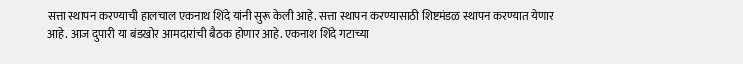सत्ता स्थापन करण्याची हालचाल एकनाथ शिंदे यांनी सुरू केली आहे. सत्ता स्थापन करण्यासाठी शिष्टमंडळ स्थापन करण्यात येणार आहे. आज दुपारी या बंडखोर आमदारांची बैठक होणार आहे. एकनाश शिंदे गटाच्या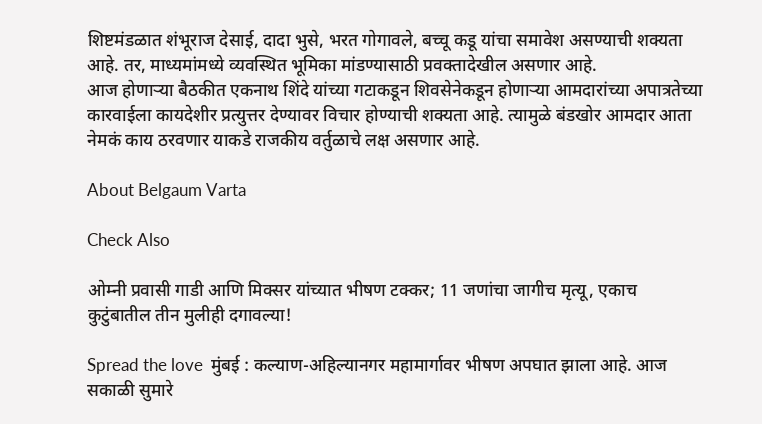शिष्टमंडळात शंभूराज देसाई, दादा भुसे, भरत गोगावले, बच्चू कडू यांचा समावेश असण्याची शक्यता आहे. तर, माध्यमांमध्ये व्यवस्थित भूमिका मांडण्यासाठी प्रवक्तादेखील असणार आहे.
आज होणाऱ्या बैठकीत एकनाथ शिंदे यांच्या गटाकडून शिवसेनेकडून होणाऱ्या आमदारांच्या अपात्रतेच्या कारवाईला कायदेशीर प्रत्युत्तर देण्यावर विचार होण्याची शक्यता आहे. त्यामुळे बंडखोर आमदार आता नेमकं काय ठरवणार याकडे राजकीय वर्तुळाचे लक्ष असणार आहे.

About Belgaum Varta

Check Also

ओम्नी प्रवासी गाडी आणि मिक्सर यांच्यात भीषण टक्कर; 11 जणांचा जागीच मृत्यू, एकाच कुटुंबातील तीन मुलीही दगावल्या!

Spread the love  मुंबई : कल्याण-अहिल्यानगर महामार्गावर भीषण अपघात झाला आहे. आज सकाळी सुमारे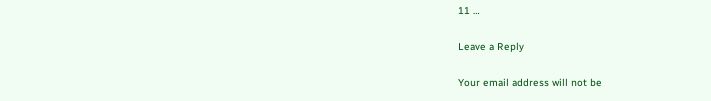11 …

Leave a Reply

Your email address will not be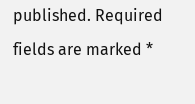published. Required fields are marked *